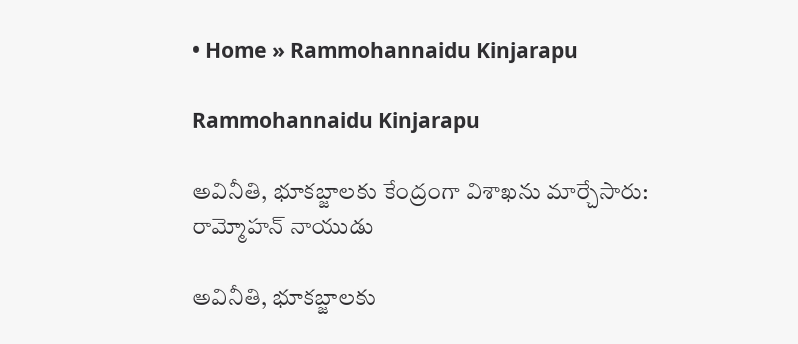• Home » Rammohannaidu Kinjarapu

Rammohannaidu Kinjarapu

అవినీతి, భూకబ్జాలకు కేంద్రంగా విశాఖను మార్చేసారు: రామ్మోహన్ నాయుడు

అవినీతి, భూకబ్జాలకు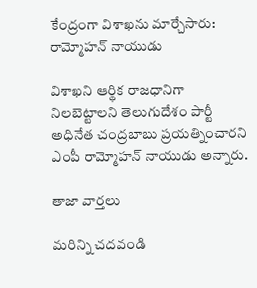కేంద్రంగా విశాఖను మార్చేసారు: రామ్మోహన్ నాయుడు

విశాఖని ఆర్థిక రాజధానిగా నిలబెట్టాలని తెలుగుదేశం పార్టీ అధినేత చంద్రబాబు ప్రయత్నించారని ఎంపీ రామ్మోహన్ నాయుడు అన్నారు.

తాజా వార్తలు

మరిన్ని చదవండి